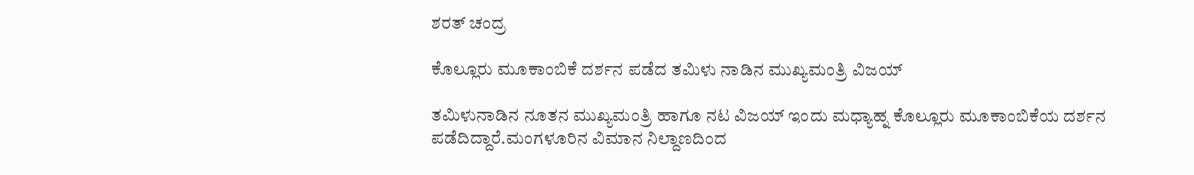ಶರತ್ ಚಂದ್ರ

ಕೊಲ್ಲೂರು ಮೂಕಾಂಬಿಕೆ ದರ್ಶನ ಪಡೆದ ತಮಿಳು ನಾಡಿನ ಮುಖ್ಯಮಂತ್ರಿ ವಿಜಯ್

ತಮಿಳುನಾಡಿನ ನೂತನ ಮುಖ್ಯಮಂತ್ರಿ ಹಾಗೂ ನಟ ವಿಜಯ್ ಇಂದು ಮಧ್ಯಾಹ್ನ ಕೊಲ್ಲೂರು ಮೂಕಾಂಬಿಕೆಯ ದರ್ಶನ ಪಡೆದಿದ್ದಾರೆ.ಮಂಗಳೂರಿನ ವಿಮಾನ ನಿಲ್ದಾಣದಿಂದ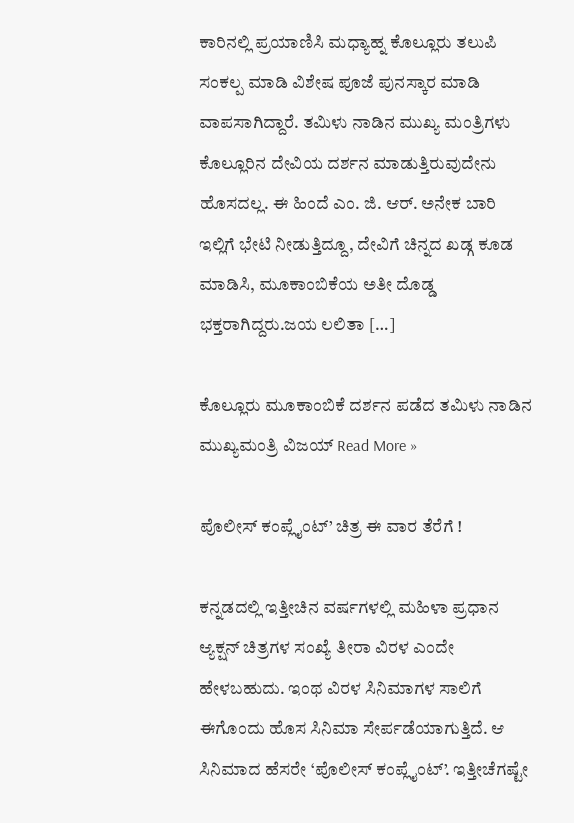ಕಾರಿನಲ್ಲಿ ಪ್ರಯಾಣಿಸಿ ಮಧ್ಯಾಹ್ನ ಕೊಲ್ಲೂರು ತಲುಪಿ ಸಂಕಲ್ಪ ಮಾಡಿ ವಿಶೇಷ ಪೂಜೆ ಪುನಸ್ಕಾರ ಮಾಡಿ ವಾಪಸಾಗಿದ್ದಾರೆ. ತಮಿಳು ನಾಡಿನ ಮುಖ್ಯ ಮಂತ್ರಿಗಳು ಕೊಲ್ಲೂರಿನ ದೇವಿಯ ದರ್ಶನ ಮಾಡುತ್ತಿರುವುದೇನು ಹೊಸದಲ್ಲ. ಈ ಹಿಂದೆ ಎಂ. ಜಿ. ಆರ್. ಅನೇಕ ಬಾರಿ ಇಲ್ಲಿಗೆ ಭೇಟಿ ನೀಡುತ್ತಿದ್ದೂ, ದೇವಿಗೆ ಚಿನ್ನದ ಖಡ್ಗ ಕೂಡ ಮಾಡಿಸಿ, ಮೂಕಾಂಬಿಕೆಯ ಅತೀ ದೊಡ್ಡ ಭಕ್ತರಾಗಿದ್ದರು.ಜಯ ಲಲಿತಾ […]

ಕೊಲ್ಲೂರು ಮೂಕಾಂಬಿಕೆ ದರ್ಶನ ಪಡೆದ ತಮಿಳು ನಾಡಿನ ಮುಖ್ಯಮಂತ್ರಿ ವಿಜಯ್ Read More »

ಪೊಲೀಸ್ ಕಂಪ್ಲೈಂಟ್’ ಚಿತ್ರ ಈ ವಾರ ತೆರೆಗೆ !

ಕನ್ನಡದಲ್ಲಿ ಇತ್ತೀಚಿನ ವರ್ಷಗಳಲ್ಲಿ ಮಹಿಳಾ ಪ್ರಧಾನ ಆ್ಯಕ್ಷನ್ ಚಿತ್ರಗಳ ಸಂಖ್ಯೆ ತೀರಾ ವಿರಳ ಎಂದೇ ಹೇಳಬಹುದು. ಇಂಥ ವಿರಳ ಸಿನಿಮಾಗಳ ಸಾಲಿಗೆ ಈಗೊಂದು ಹೊಸ ಸಿನಿಮಾ ಸೇರ್ಪಡೆಯಾಗುತ್ತಿದೆ. ಆ ಸಿನಿಮಾದ ಹೆಸರೇ ‘ಪೊಲೀಸ್ ಕಂಪ್ಲೈಂಟ್’. ಇತ್ತೀಚೆಗಷ್ಟೇ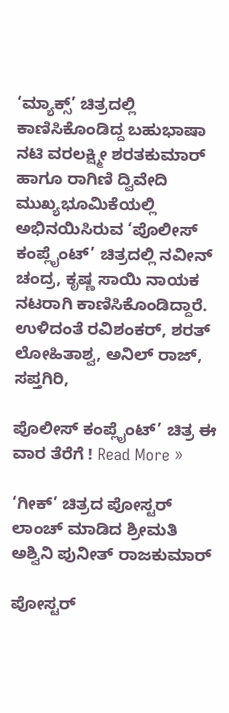‘ಮ್ಯಾಕ್ಸ್’ ಚಿತ್ರದಲ್ಲಿ ಕಾಣಿಸಿಕೊಂಡಿದ್ದ ಬಹುಭಾಷಾ ನಟಿ ವರಲಕ್ಷ್ಮೀ ಶರತಕುಮಾರ್ ಹಾಗೂ ರಾಗಿಣಿ ದ್ವಿವೇದಿ ಮುಖ್ಯಭೂಮಿಕೆಯಲ್ಲಿ ಅಭಿನಯಿಸಿರುವ ‘ಪೊಲೀಸ್ ಕಂಪ್ಲೈಂಟ್’ ಚಿತ್ರದಲ್ಲಿ ನವೀನ್ ಚಂದ್ರ, ಕೃಷ್ಣ ಸಾಯಿ ನಾಯಕ ನಟರಾಗಿ ಕಾಣಿಸಿಕೊಂಡಿದ್ದಾರೆ. ಉಳಿದಂತೆ ರವಿಶಂಕರ್, ಶರತ್ ಲೋಹಿತಾಶ್ವ, ಅನಿಲ್ ರಾಜ್, ಸಪ್ತಗಿರಿ,

ಪೊಲೀಸ್ ಕಂಪ್ಲೈಂಟ್’ ಚಿತ್ರ ಈ ವಾರ ತೆರೆಗೆ ! Read More »

‘ಗೀಕ್’ ಚಿತ್ರದ ಪೋಸ್ಟರ್ ಲಾಂಚ್ ಮಾಡಿದ ಶ್ರೀಮತಿ ಅಶ್ವಿನಿ ಪುನೀತ್ ರಾಜಕುಮಾರ್

ಪೋಸ್ಟರ್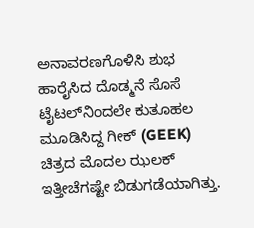ಅನಾವರಣಗೊಳಿಸಿ ಶುಭ ಹಾರೈಸಿದ ದೊಡ್ಮನೆ ಸೊಸೆ ಟೈಟಲ್‌ನಿಂದಲೇ ಕುತೂಹಲ ಮೂಡಿಸಿದ್ದ ಗೀಕ್ (GEEK) ಚಿತ್ರದ ಮೊದಲ ಝಲಕ್ ಇತ್ತೀಚೆಗಷ್ಟೇ ಬಿಡುಗಡೆಯಾಗಿತ್ತು.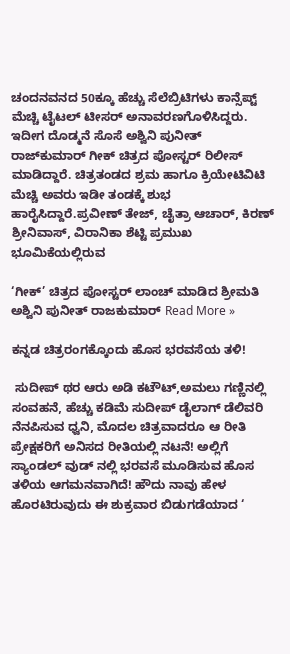ಚಂದನವನದ 50ಕ್ಕೂ ಹೆಚ್ಚು ಸೆಲೆಬ್ರಿಟಿಗಳು ಕಾನ್ಸೆಪ್ಟ್ ಮೆಚ್ಚಿ ಟೈಟಲ್ ಟೀಸರ್ ಅನಾವರಣಗೊಳಿಸಿದ್ದರು. ಇದೀಗ ದೊಡ್ಮನೆ ಸೊಸೆ ಅಶ್ವಿನಿ ಪುನೀತ್ ರಾಜ್‌ಕುಮಾರ್ ಗೀಕ್ ಚಿತ್ರದ ಪೋಸ್ಟರ್ ರಿಲೀಸ್ ಮಾಡಿದ್ದಾರೆ. ಚಿತ್ರತಂಡದ ಶ್ರಮ ಹಾಗೂ ಕ್ರಿಯೇಟಿವಿಟಿ ಮೆಚ್ಚಿ ಅವರು ಇಡೀ ತಂಡಕ್ಕೆ ಶುಭ ಹಾರೈಸಿದ್ದಾರೆ.ಪ್ರವೀಣ್ ತೇಜ್, ಚೈತ್ರಾ ಆಚಾರ್, ಕಿರಣ್ ಶ್ರೀನಿವಾಸ್, ವಿರಾನಿಕಾ ಶೆಟ್ಟಿ ಪ್ರಮುಖ ಭೂಮಿಕೆಯಲ್ಲಿರುವ

‘ಗೀಕ್’ ಚಿತ್ರದ ಪೋಸ್ಟರ್ ಲಾಂಚ್ ಮಾಡಿದ ಶ್ರೀಮತಿ ಅಶ್ವಿನಿ ಪುನೀತ್ ರಾಜಕುಮಾರ್ Read More »

ಕನ್ನಡ ಚಿತ್ರರಂಗಕ್ಕೊಂದು ಹೊಸ ಭರವಸೆಯ ತಳಿ!

 ಸುದೀಪ್ ಥರ ಆರು ಅಡಿ ಕಟೌಟ್,ಅಮಲು ಗಣ್ಣಿನಲ್ಲಿ ಸಂವಹನೆ, ಹೆಚ್ಚು ಕಡಿಮೆ ಸುದೀಪ್ ಡೈಲಾಗ್ ಡೆಲಿವರಿ ನೆನಪಿಸುವ ಧ್ವನಿ, ಮೊದಲ ಚಿತ್ರವಾದರೂ ಆ ರೀತಿ ಪ್ರೇಕ್ಷಕರಿಗೆ ಅನಿಸದ ರೀತಿಯಲ್ಲಿ ನಟನೆ! ಅಲ್ಲಿಗೆ ಸ್ಯಾಂಡಲ್ ವುಡ್ ನಲ್ಲಿ ಭರವಸೆ ಮೂಡಿಸುವ ಹೊಸ ತಳಿಯ ಆಗಮನವಾಗಿದೆ! ಹೌದು ನಾವು ಹೇಳ ಹೊರಟಿರುವುದು ಈ ಶುಕ್ರವಾರ ಬಿಡುಗಡೆಯಾದ ‘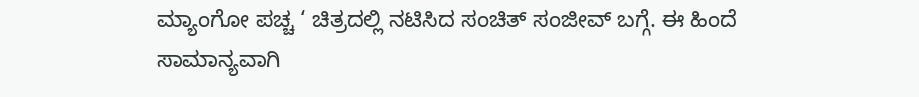ಮ್ಯಾಂಗೋ ಪಚ್ಚ ‘ ಚಿತ್ರದಲ್ಲಿ ನಟಿಸಿದ ಸಂಚಿತ್ ಸಂಜೀವ್ ಬಗ್ಗೆ. ಈ ಹಿಂದೆ ಸಾಮಾನ್ಯವಾಗಿ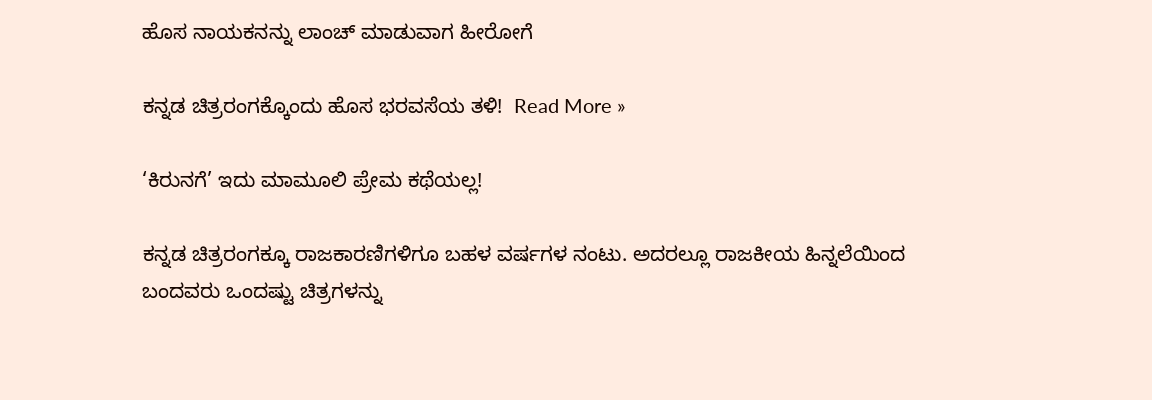ಹೊಸ ನಾಯಕನನ್ನು ಲಾಂಚ್ ಮಾಡುವಾಗ ಹೀರೋಗೆ

ಕನ್ನಡ ಚಿತ್ರರಂಗಕ್ಕೊಂದು ಹೊಸ ಭರವಸೆಯ ತಳಿ!  Read More »

‘ಕಿರುನಗೆ’ ಇದು ಮಾಮೂಲಿ ಪ್ರೇಮ ಕಥೆಯಲ್ಲ!

ಕನ್ನಡ ಚಿತ್ರರಂಗಕ್ಕೂ ರಾಜಕಾರಣಿಗಳಿಗೂ ಬಹಳ ವರ್ಷಗಳ ನಂಟು. ಅದರಲ್ಲೂ ರಾಜಕೀಯ ಹಿನ್ನಲೆಯಿಂದ ಬಂದವರು ಒಂದಷ್ಟು ಚಿತ್ರಗಳನ್ನು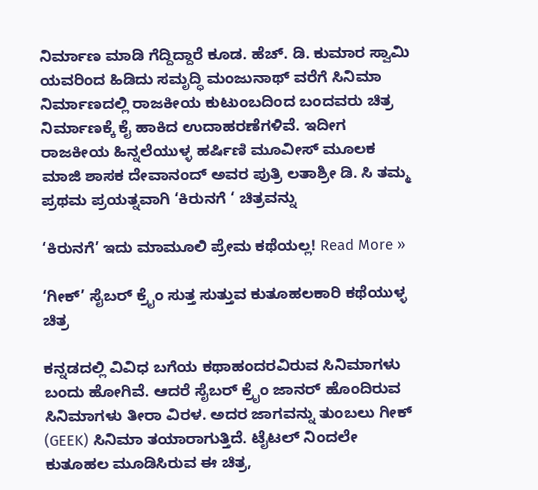ನಿರ್ಮಾಣ ಮಾಡಿ ಗೆದ್ದಿದ್ದಾರೆ ಕೂಡ. ಹೆಚ್. ಡಿ. ಕುಮಾರ ಸ್ವಾಮಿ ಯವರಿಂದ ಹಿಡಿದು ಸಮೃದ್ಧಿ ಮಂಜುನಾಥ್ ವರೆಗೆ ಸಿನಿಮಾ ನಿರ್ಮಾಣದಲ್ಲಿ ರಾಜಕೀಯ ಕುಟುಂಬದಿಂದ ಬಂದವರು ಚಿತ್ರ ನಿರ್ಮಾಣಕ್ಕೆ ಕೈ ಹಾಕಿದ ಉದಾಹರಣೆಗಳಿವೆ. ಇದೀಗ ರಾಜಕೀಯ ಹಿನ್ನಲೆಯುಳ್ಳ ಹರ್ಷಿಣಿ ಮೂವೀಸ್ ಮೂಲಕ ಮಾಜಿ ಶಾಸಕ ದೇವಾನಂದ್ ಅವರ ಪುತ್ರಿ ಲತಾಶ್ರೀ ಡಿ. ಸಿ ತಮ್ಮ ಪ್ರಥಮ ಪ್ರಯತ್ನವಾಗಿ ‘ಕಿರುನಗೆ ‘ ಚಿತ್ರವನ್ನು

‘ಕಿರುನಗೆ’ ಇದು ಮಾಮೂಲಿ ಪ್ರೇಮ ಕಥೆಯಲ್ಲ! Read More »

‘ಗೀಕ್’ ಸೈಬರ್ ಕ್ರೈಂ ಸುತ್ತ ಸುತ್ತುವ ಕುತೂಹಲಕಾರಿ ಕಥೆಯುಳ್ಳ ಚಿತ್ರ

ಕನ್ನಡದಲ್ಲಿ ವಿವಿಧ ಬಗೆಯ ಕಥಾಹಂದರವಿರುವ ಸಿನಿಮಾಗಳು ಬಂದು ಹೋಗಿವೆ. ಆದರೆ ಸೈಬರ್ ಕ್ರೈಂ ಜಾನರ್ ಹೊಂದಿರುವ ಸಿನಿಮಾಗಳು ತೀರಾ ವಿರಳ. ಅದರ ಜಾಗವನ್ನು ತುಂಬಲು ಗೀಕ್ (GEEK) ಸಿನಿಮಾ ತಯಾರಾಗುತ್ತಿದೆ. ಟೈಟಲ್ ನಿಂದಲೇ ಕುತೂಹಲ ಮೂಡಿಸಿರುವ ಈ ಚಿತ್ರ,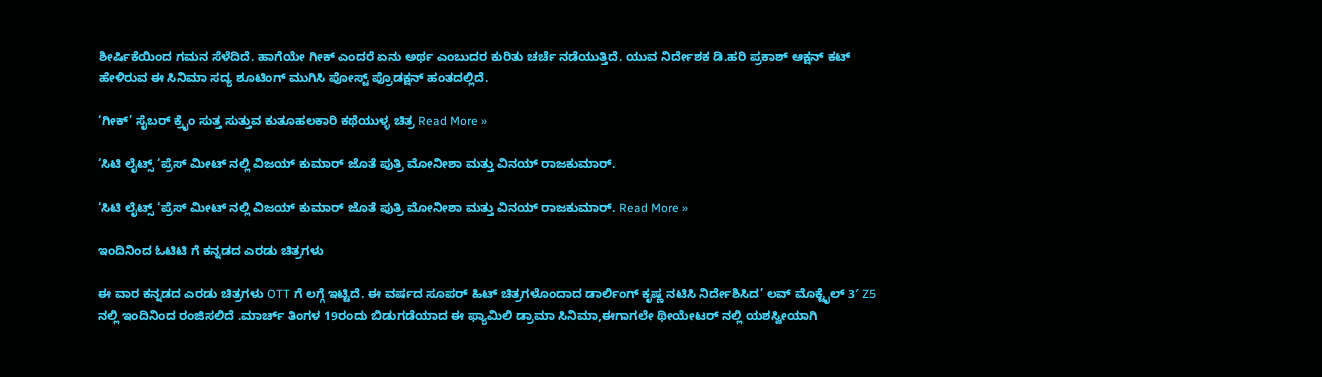ಶೀರ್ಷಿಕೆಯಿಂದ ಗಮನ ಸೆಳೆದಿದೆ. ಹಾಗೆಯೇ ಗೀಕ್ ಎಂದರೆ ಏನು ಅರ್ಥ ಎಂಬುದರ ಕುರಿತು ಚರ್ಚೆ ನಡೆಯುತ್ತಿದೆ. ಯುವ ನಿರ್ದೇಶಕ ಡಿ.ಹರಿ ಪ್ರಕಾಶ್ ಆಕ್ಷನ್ ಕಟ್ ಹೇಳಿರುವ ಈ ಸಿನಿಮಾ ಸದ್ಯ ಶೂಟಿಂಗ್ ಮುಗಿಸಿ ಪೋಸ್ಟ್ ಪ್ರೊಡಕ್ಷನ್ ಹಂತದಲ್ಲಿದೆ.

‘ಗೀಕ್’ ಸೈಬರ್ ಕ್ರೈಂ ಸುತ್ತ ಸುತ್ತುವ ಕುತೂಹಲಕಾರಿ ಕಥೆಯುಳ್ಳ ಚಿತ್ರ Read More »

‘ಸಿಟಿ ಲೈಟ್ಸ್ ‘ಪ್ರೆಸ್ ಮೀಟ್ ನಲ್ಲಿ ವಿಜಯ್ ಕುಮಾರ್ ಜೊತೆ ಪುತ್ರಿ ಮೋನೀಶಾ ಮತ್ತು ವಿನಯ್ ರಾಜಕುಮಾರ್.

‘ಸಿಟಿ ಲೈಟ್ಸ್ ‘ಪ್ರೆಸ್ ಮೀಟ್ ನಲ್ಲಿ ವಿಜಯ್ ಕುಮಾರ್ ಜೊತೆ ಪುತ್ರಿ ಮೋನೀಶಾ ಮತ್ತು ವಿನಯ್ ರಾಜಕುಮಾರ್. Read More »

ಇಂದಿನಿಂದ ಓಟಿಟಿ ಗೆ ಕನ್ನಡದ ಎರಡು ಚಿತ್ರಗಳು

ಈ ವಾರ ಕನ್ನಡದ ಎರಡು ಚಿತ್ರಗಳು OTT ಗೆ ಲಗ್ಗೆ ಇಟ್ಟಿದೆ. ಈ ವರ್ಷದ ಸೂಪರ್ ಹಿಟ್ ಚಿತ್ರಗಳೊಂದಾದ ಡಾರ್ಲಿಂಗ್ ಕೃಷ್ಣ ನಟಿಸಿ ನಿರ್ದೇಶಿಸಿದ’ ಲವ್ ಮೊಕ್ಟೈಲ್ 3′ Z5 ನಲ್ಲಿ ಇಂದಿನಿಂದ ರಂಜಿಸಲಿದೆ .ಮಾರ್ಚ್ ತಿಂಗಳ 19ರಂದು ಬಿಡುಗಡೆಯಾದ ಈ ಫ್ಯಾಮಿಲಿ ಡ್ರಾಮಾ ಸಿನಿಮಾ,ಈಗಾಗಲೇ ಥೀಯೇಟರ್ ನಲ್ಲಿ ಯಶಸ್ವೀಯಾಗಿ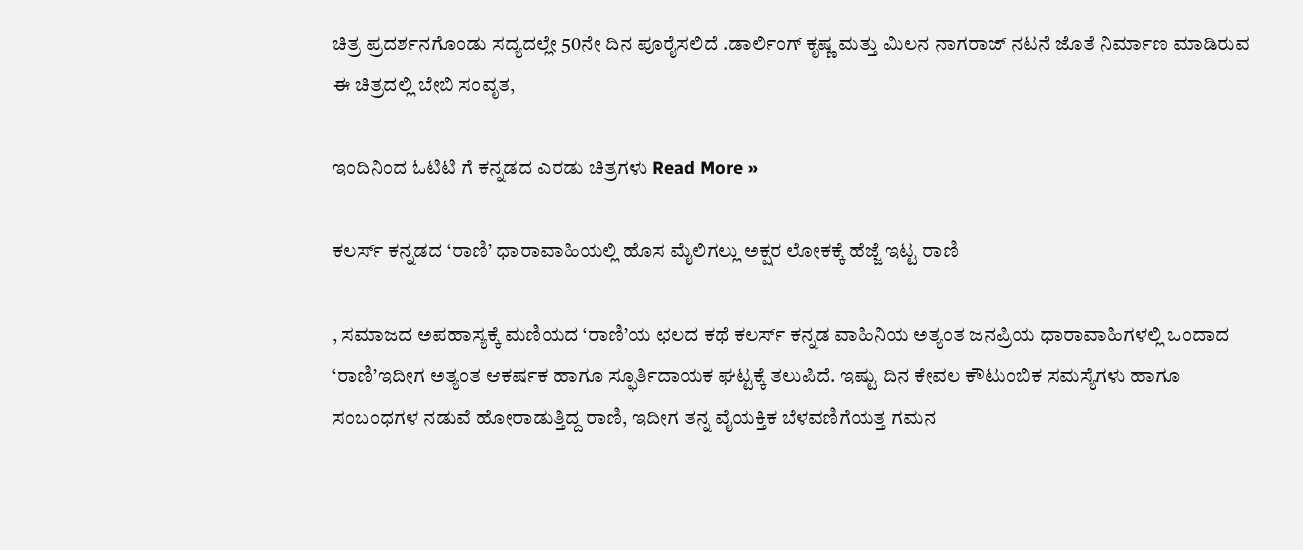ಚಿತ್ರ ಪ್ರದರ್ಶನಗೊಂಡು ಸದ್ಯದಲ್ಲೇ 50ನೇ ದಿನ ಪೂರೈಸಲಿದೆ .ಡಾರ್ಲಿಂಗ್ ಕೃಷ್ಣ ಮತ್ತು ಮಿಲನ ನಾಗರಾಜ್ ನಟನೆ ಜೊತೆ ನಿರ್ಮಾಣ ಮಾಡಿರುವ ಈ ಚಿತ್ರದಲ್ಲಿ ಬೇಬಿ ಸಂವೃತ,

ಇಂದಿನಿಂದ ಓಟಿಟಿ ಗೆ ಕನ್ನಡದ ಎರಡು ಚಿತ್ರಗಳು Read More »

ಕಲರ್ಸ್ ಕನ್ನಡದ ‘ರಾಣಿ’ ಧಾರಾವಾಹಿಯಲ್ಲಿ ಹೊಸ ಮೈಲಿಗಲ್ಲು ಅಕ್ಷರ ಲೋಕಕ್ಕೆ ಹೆಜ್ಜೆ ಇಟ್ಟ ರಾಣಿ

, ಸಮಾಜದ ಅಪಹಾಸ್ಯಕ್ಕೆ ಮಣಿಯದ ‘ರಾಣಿ’ಯ ಛಲದ ಕಥೆ ಕಲರ್ಸ್ ಕನ್ನಡ ವಾಹಿನಿಯ ಅತ್ಯಂತ ಜನಪ್ರಿಯ ಧಾರಾವಾಹಿಗಳಲ್ಲಿ ಒಂದಾದ ‘ರಾಣಿ’ಇದೀಗ ಅತ್ಯಂತ ಆಕರ್ಷಕ ಹಾಗೂ ಸ್ಫೂರ್ತಿದಾಯಕ ಘಟ್ಟಕ್ಕೆ ತಲುಪಿದೆ. ಇಷ್ಟು ದಿನ ಕೇವಲ ಕೌಟುಂಬಿಕ ಸಮಸ್ಯೆಗಳು ಹಾಗೂ ಸಂಬಂಧಗಳ ನಡುವೆ ಹೋರಾಡುತ್ತಿದ್ದ ರಾಣಿ, ಇದೀಗ ತನ್ನ ವೈಯಕ್ತಿಕ ಬೆಳವಣಿಗೆಯತ್ತ ಗಮನ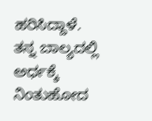ಹರಿಸಿದ್ದಾಳೆ. ತನ್ನ ಬಾಲ್ಯದಲ್ಲಿ ಅರ್ಧಕ್ಕೆ ನಿಂತುಹೋದ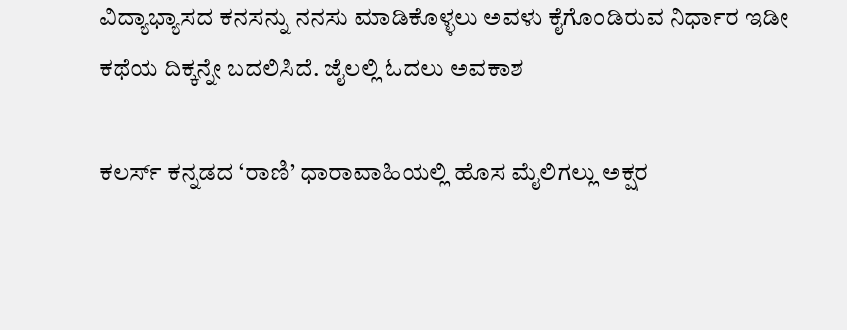ವಿದ್ಯಾಭ್ಯಾಸದ ಕನಸನ್ನು ನನಸು ಮಾಡಿಕೊಳ್ಳಲು ಅವಳು ಕೈಗೊಂಡಿರುವ ನಿರ್ಧಾರ ಇಡೀ ಕಥೆಯ ದಿಕ್ಕನ್ನೇ ಬದಲಿಸಿದೆ. ಜೈಲಲ್ಲಿ ಓದಲು ಅವಕಾಶ

ಕಲರ್ಸ್ ಕನ್ನಡದ ‘ರಾಣಿ’ ಧಾರಾವಾಹಿಯಲ್ಲಿ ಹೊಸ ಮೈಲಿಗಲ್ಲು ಅಕ್ಷರ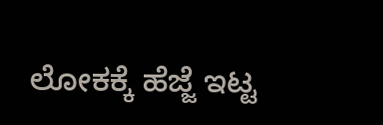ಲೋಕಕ್ಕೆ ಹೆಜ್ಜೆ ಇಟ್ಟ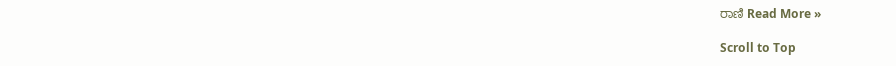ರಾಣಿ Read More »

Scroll to Top